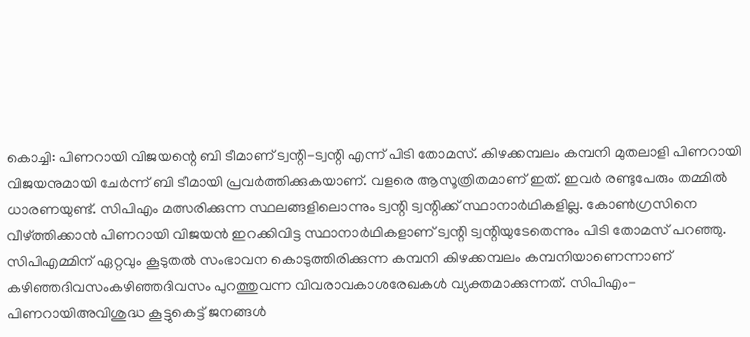കൊച്ചി: പിണറായി വിജയന്റെ ബി ടീമാണ് ട്വന്റി-ട്വന്റി എന്ന് പിടി തോമസ്. കിഴക്കമ്പലം കമ്പനി മുതലാളി പിണറായി വിജയനുമായി ചേർന്ന് ബി ടീമായി പ്രവർത്തിക്കുകയാണ്. വളരെ ആസൂത്രിതമാണ് ഇത്. ഇവർ രണ്ടുപേരും തമ്മിൽ ധാരണയുണ്ട്. സിപിഎം മത്സരിക്കുന്ന സ്ഥലങ്ങളിലൊന്നും ട്വന്റി ട്വന്റിക്ക് സ്ഥാനാർഥികളില്ല. കോൺഗ്രസിനെ വീഴ്ത്തിക്കാൻ പിണറായി വിജയൻ ഇറക്കിവിട്ട സ്ഥാനാർഥികളാണ് ട്വന്റി ട്വന്റിയുടേതെന്നും പിടി തോമസ് പറഞ്ഞു. സിപിഎമ്മിന് ഏറ്റവും കൂടുതൽ സംഭാവന കൊടുത്തിരിക്കുന്ന കമ്പനി കിഴക്കമ്പലം കമ്പനിയാണെന്നാണ് കഴിഞ്ഞദിവസംകഴിഞ്ഞദിവസം പുറത്തുവന്ന വിവരാവകാശരേഖകൾ വ്യക്തമാക്കുന്നത്. സിപിഎം-പിണറായിഅവിശുദ്ധ കൂട്ടുകെട്ട് ജനങ്ങൾ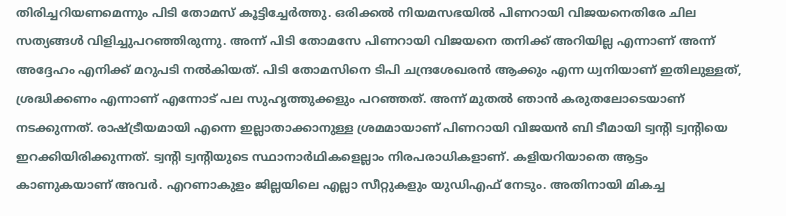തിരിച്ചറിയണമെന്നും പിടി തോമസ് കൂട്ടിച്ചേർത്തു. ഒരിക്കൽ നിയമസഭയിൽ പിണറായി വിജയനെതിരേ ചില സത്യങ്ങൾ വിളിച്ചുപറഞ്ഞിരുന്നു. അന്ന് പിടി തോമസേ പിണറായി വിജയനെ തനിക്ക് അറിയില്ല എന്നാണ് അന്ന് അദ്ദേഹം എനിക്ക് മറുപടി നൽകിയത്. പിടി തോമസിനെ ടിപി ചന്ദ്രശേഖരൻ ആക്കും എന്ന ധ്വനിയാണ് ഇതിലുള്ളത്, ശ്രദ്ധിക്കണം എന്നാണ് എന്നോട് പല സുഹൃത്തുക്കളും പറഞ്ഞത്. അന്ന് മുതൽ ഞാൻ കരുതലോടെയാണ് നടക്കുന്നത്. രാഷ്ട്രീയമായി എന്നെ ഇല്ലാതാക്കാനുള്ള ശ്രമമായാണ് പിണറായി വിജയൻ ബി ടീമായി ട്വന്റി ട്വന്റിയെ ഇറക്കിയിരിക്കുന്നത്. ട്വന്റി ട്വന്റിയുടെ സ്ഥാനാർഥികളെല്ലാം നിരപരാധികളാണ്. കളിയറിയാതെ ആട്ടം കാണുകയാണ് അവർ. എറണാകുളം ജില്ലയിലെ എല്ലാ സീറ്റുകളും യുഡിഎഫ് നേടും. അതിനായി മികച്ച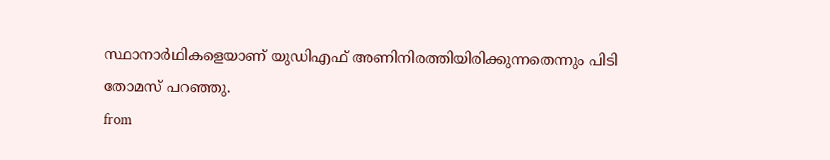സ്ഥാനാർഥികളെയാണ് യുഡിഎഫ് അണിനിരത്തിയിരിക്കുന്നതെന്നും പിടി തോമസ് പറഞ്ഞു.
from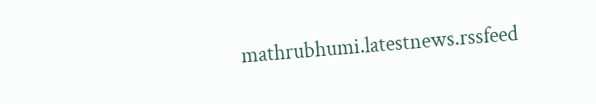mathrubhumi.latestnews.rssfeed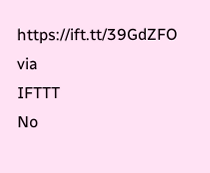https://ift.tt/39GdZFO
via
IFTTT
No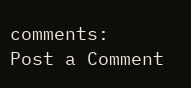comments:
Post a Comment